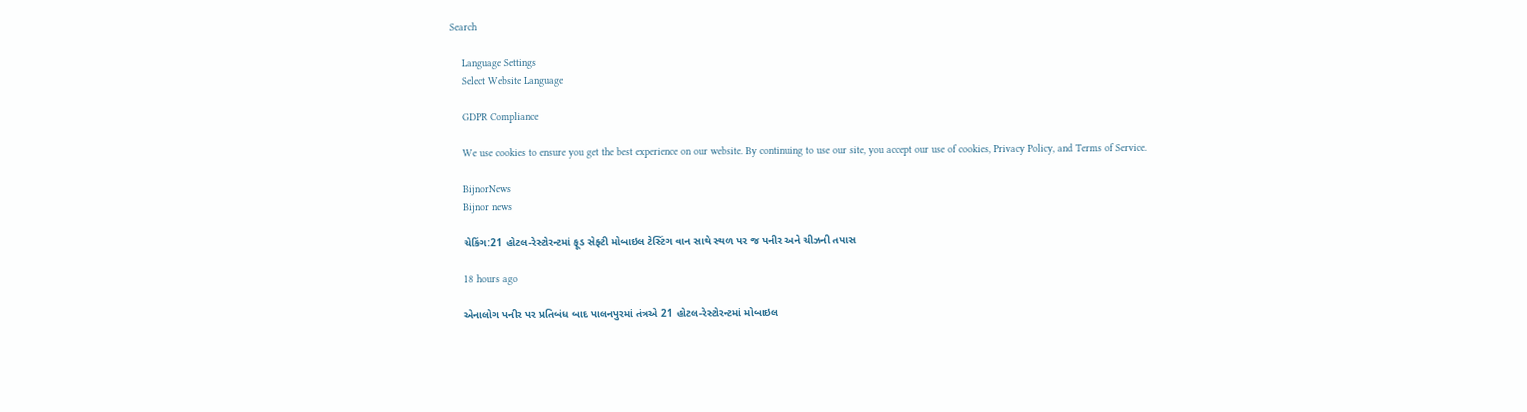Search

    Language Settings
    Select Website Language

    GDPR Compliance

    We use cookies to ensure you get the best experience on our website. By continuing to use our site, you accept our use of cookies, Privacy Policy, and Terms of Service.

    BijnorNews
    Bijnor news

    ચેકિંગ:21 હોટલ-રેસ્ટોરન્ટમાં ફૂડ સેફ્ટી મોબાઇલ ટેસ્ટિંગ વાન સાથે સ્થળ પર જ પનીર અને ચીઝની તપાસ

    18 hours ago

    એનાલોગ પનીર પર પ્રતિબંધ બાદ પાલનપુરમાં તંત્રએ 21 હોટલ-રેસ્ટોરન્ટમાં મોબાઇલ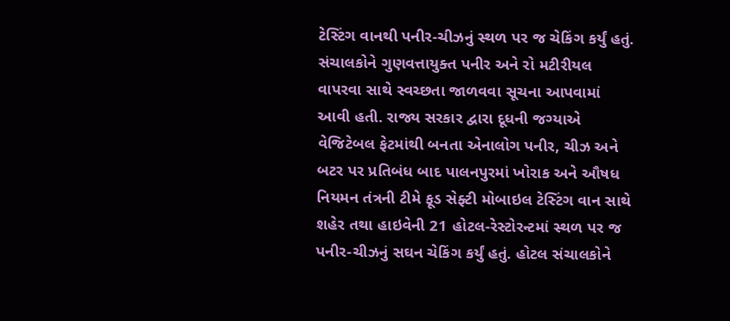ટેસ્ટિંગ વાનથી પનીર-ચીઝનું સ્થળ પર જ ચેકિંગ કર્યું હતું. સંચાલકોને ગુણવત્તાયુક્ત પનીર અને રો મટીરીયલ વાપરવા સાથે સ્વચ્છતા જાળવવા સૂચના આપવામાં આવી હતી. રાજ્ય સરકાર દ્વારા દૂધની જગ્યાએ વેજિટેબલ ફેટમાંથી બનતા એનાલોગ પનીર, ચીઝ અને બટર પર પ્રતિબંધ બાદ પાલનપુરમાં ખોરાક અને ઔષધ નિયમન તંત્રની ટીમે ફૂડ સેફ્ટી મોબાઇલ ટેસ્ટિંગ વાન સાથે શહેર તથા હાઇવેની 21 હોટલ-રેસ્ટોરન્ટમાં સ્થળ પર જ પનીર-ચીઝનું સઘન ચેકિંગ કર્યું હતું. હોટલ સંચાલકોને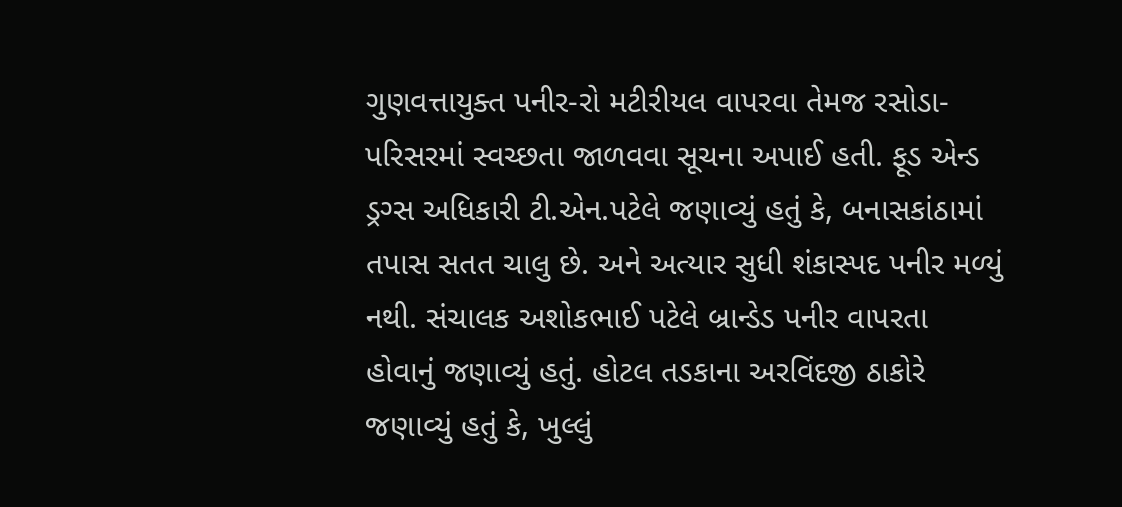ગુણવત્તાયુક્ત પનીર-રો મટીરીયલ વાપરવા તેમજ રસોડા-પરિસરમાં સ્વચ્છતા જાળવવા સૂચના અપાઈ હતી. ફૂડ એન્ડ ડ્રગ્સ અધિકારી ટી.એન.પટેલે જણાવ્યું હતું કે, બનાસકાંઠામાં તપાસ સતત ચાલુ છે. અને અત્યાર સુધી શંકાસ્પદ પનીર મળ્યું નથી. સંચાલક અશોકભાઈ પટેલે બ્રાન્ડેડ પનીર વાપરતા હોવાનું જણાવ્યું હતું. હોટલ તડકાના અરવિંદજી ઠાકોરે જણાવ્યું હતું કે, ખુલ્લું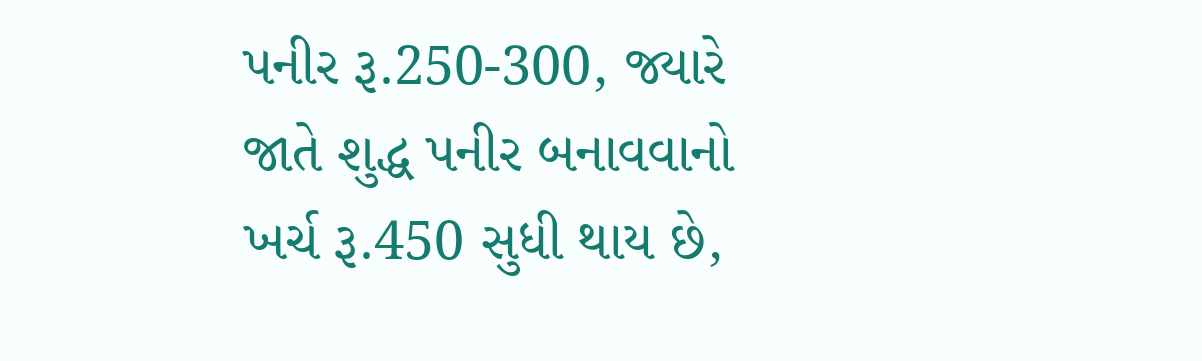પનીર રૂ.250-300, જ્યારે જાતે શુદ્ધ પનીર બનાવવાનો ખર્ચ રૂ.450 સુધી થાય છે,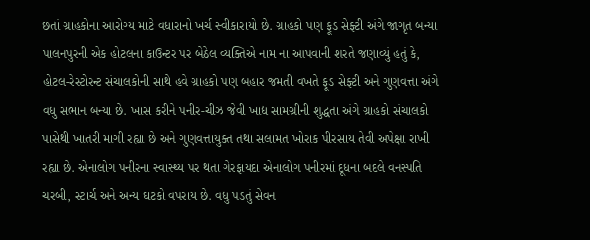છતાં ગ્રાહકોના આરોગ્ય માટે વધારાનો ખર્ચ સ્વીકારાયો છે. ગ્રાહકો પણ ફૂડ સેફ્ટી અંગે જાગૃત બન્યા પાલનપુરની એક હોટલના કાઉન્ટર પર બેઠેલ વ્યક્તિએ નામ ના આપવાની શરતે જણાવ્યું હતું કે, હોટલ-રેસ્ટોરન્ટ સંચાલકોની સાથે હવે ગ્રાહકો પણ બહાર જમતી વખતે ફૂડ સેફ્ટી અને ગુણવત્તા અંગે વધુ સભાન બન્યા છે. ખાસ કરીને પનીર-ચીઝ જેવી ખાદ્ય સામગ્રીની શુદ્ધતા અંગે ગ્રાહકો સંચાલકો પાસેથી ખાતરી માગી રહ્યા છે અને ગુણવત્તાયુક્ત તથા સલામત ખોરાક પીરસાય તેવી અપેક્ષા રાખી રહ્યા છે. એનાલોગ પનીરના સ્વાસ્થ્ય પર થતા ગેરફાયદા એનાલોગ પનીરમાં દૂધના બદલે વનસ્પતિ ચરબી, સ્ટાર્ચ અને અન્ય ઘટકો વપરાય છે. વધુ પડતું સેવન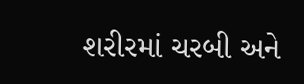શરીરમાં ચરબી અને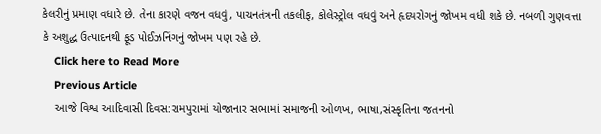કેલરીનું પ્રમાણ વધારે છે. તેના કારણે વજન વધવું, પાચનતંત્રની તકલીફ, કોલેસ્ટ્રોલ વધવું અને હૃદયરોગનું જોખમ વધી શકે છે. નબળી ગુણવત્તા કે અશુદ્ધ ઉત્પાદનથી ફૂડ પોઈઝનિંગનું જોખમ પણ રહે છે.
    Click here to Read More
    Previous Article
    આજે વિશ્વ આદિવાસી દિવસ:રામપુરામાં યોજાનાર સભામાં સમાજની ઓળખ, ભાષા,સંસ્કૃતિના જતનનો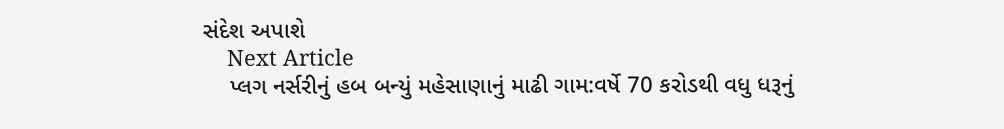સંદેશ અપાશે
    Next Article
    પ્લગ નર્સરીનું હબ બન્યું મહેસાણાનું માઢી ગામ:વર્ષે 70 કરોડથી વધુ ધરૂનું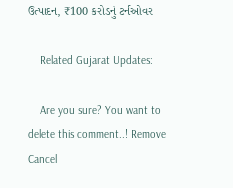ઉત્પાદન, ₹100 કરોડનું ટર્નઓવર

    Related Gujarat Updates:

    Are you sure? You want to delete this comment..! Remove Cancel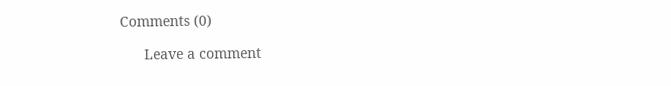Comments (0)

      Leave a comment